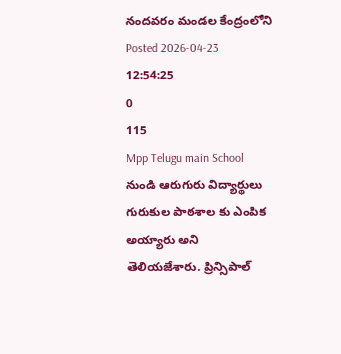నందవరం మండల కేంద్రంలోని
Posted 2026-04-23 12:54:25
0
115
Mpp Telugu main School నుండి ఆరుగురు విద్యార్థులు గురుకుల పాఠశాల కు ఎంపిక అయ్యారు అని తెలియజేశారు. ప్రిన్సిపాల్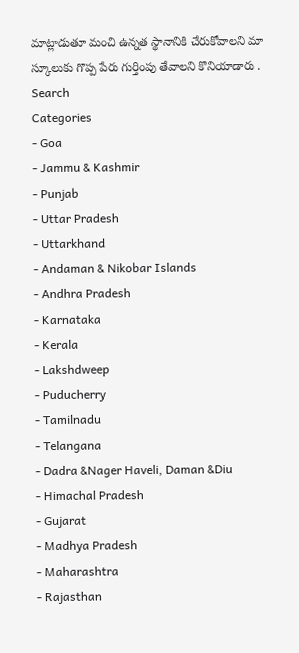మాట్లాడుతూ మంచి ఉన్నత స్థానానికి చేరుకోవాలని మా స్కూలుకు గొప్ప పేరు గుర్తింపు తేవాలని కొనియాడారు .
Search
Categories
- Goa
- Jammu & Kashmir
- Punjab
- Uttar Pradesh
- Uttarkhand
- Andaman & Nikobar Islands
- Andhra Pradesh
- Karnataka
- Kerala
- Lakshdweep
- Puducherry
- Tamilnadu
- Telangana
- Dadra &Nager Haveli, Daman &Diu
- Himachal Pradesh
- Gujarat
- Madhya Pradesh
- Maharashtra
- Rajasthan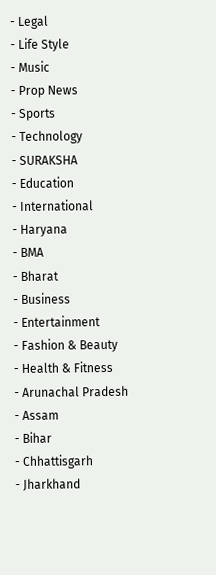- Legal
- Life Style
- Music
- Prop News
- Sports
- Technology
- SURAKSHA
- Education
- International
- Haryana
- BMA
- Bharat
- Business
- Entertainment
- Fashion & Beauty
- Health & Fitness
- Arunachal Pradesh
- Assam
- Bihar
- Chhattisgarh
- Jharkhand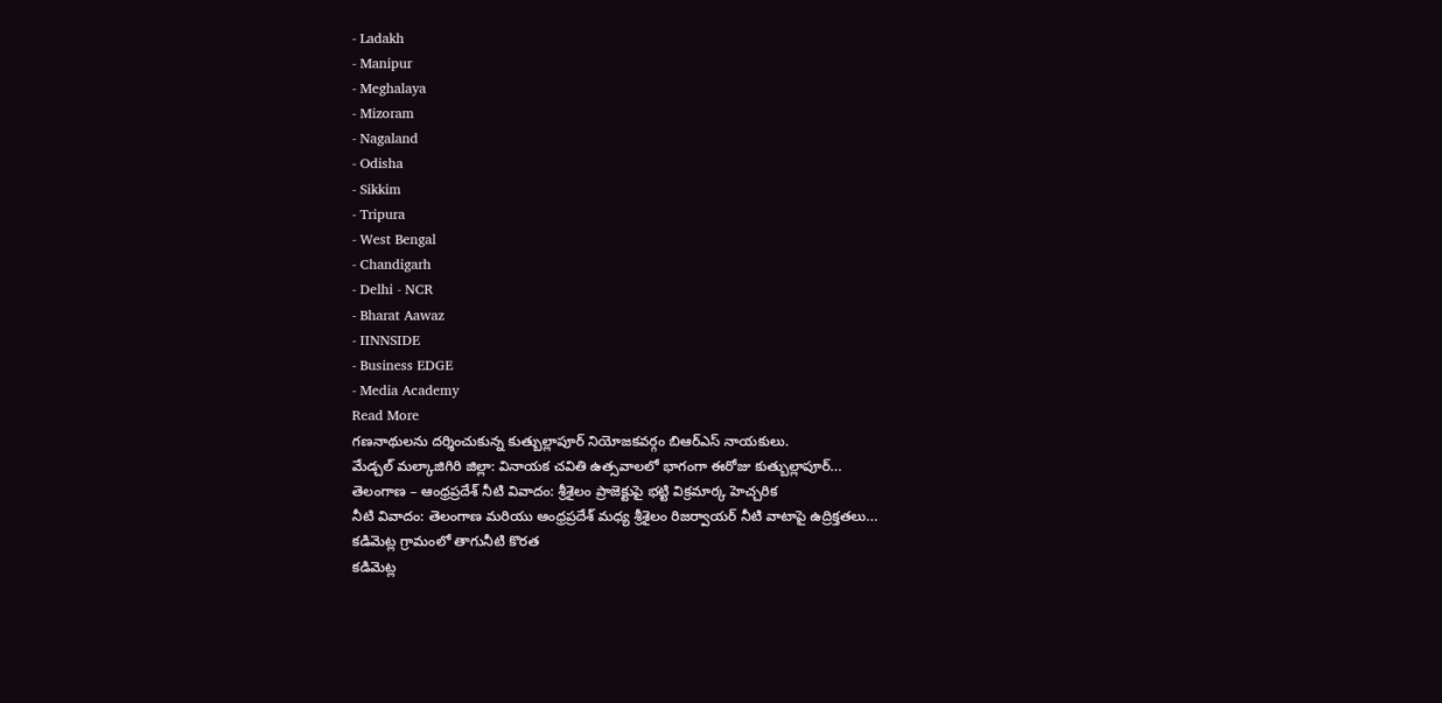- Ladakh
- Manipur
- Meghalaya
- Mizoram
- Nagaland
- Odisha
- Sikkim
- Tripura
- West Bengal
- Chandigarh
- Delhi - NCR
- Bharat Aawaz
- IINNSIDE
- Business EDGE
- Media Academy
Read More
గణనాథులను దర్శించుకున్న కుత్బుల్లాపూర్ నియోజకవర్గం బిఆర్ఎస్ నాయకులు.
మేడ్చల్ మల్కాజిగిరి జిల్లా: వినాయక చవితి ఉత్సవాలలో భాగంగా ఈరోజు కుత్బుల్లాపూర్...
తెలంగాణ – ఆంధ్రప్రదేశ్ నీటి వివాదం: శ్రీశైలం ప్రాజెక్టుపై భట్టి విక్రమార్క హెచ్చరిక
నీటి వివాదం: తెలంగాణ మరియు ఆంధ్రప్రదేశ్ మధ్య శ్రీశైలం రిజర్వాయర్ నీటి వాటాపై ఉద్రిక్తతలు...
కడిమెట్ల గ్రామంలో తాగునీటి కొరత
కడిమెట్ల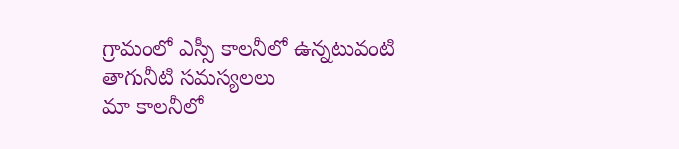గ్రామంలో ఎస్సీ కాలనీలో ఉన్నటువంటి తాగునీటి సమస్యలలు
మా కాలనీలో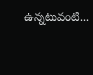ఉన్నటువంటి...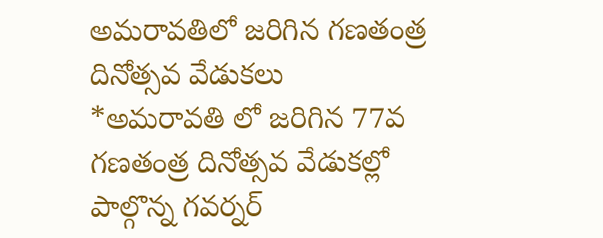అమరావతిలో జరిగిన గణతంత్ర దినోత్సవ వేడుకలు
*అమరావతి లో జరిగిన 77వ గణతంత్ర దినోత్సవ వేడుకల్లో పాల్గొన్న గవర్నర్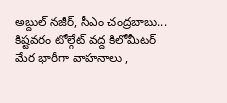అబ్దుల్ నజీర్, సీఎం చంద్రబాబు...
కిష్టవరం టోల్గేట్ వద్ద కిలోమీటర్ మేర భారీగా వాహనాలు ,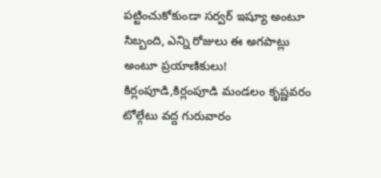పట్టించుకోకుండా సర్వర్ ఇష్యూ అంటూ సిబ్బంది, ఎన్ని రోజులు ఈ అగపాట్లు అంటూ ప్రయాణికులు!
కిర్లంపూడి,కిర్లంపూడి మండలం కృష్ణవరం టోల్గేటు వద్ద గురువారం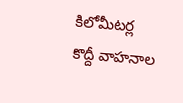కిలోమీటర్ల కొద్దీ వాహనాల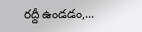రద్దీ ఉండడం,...